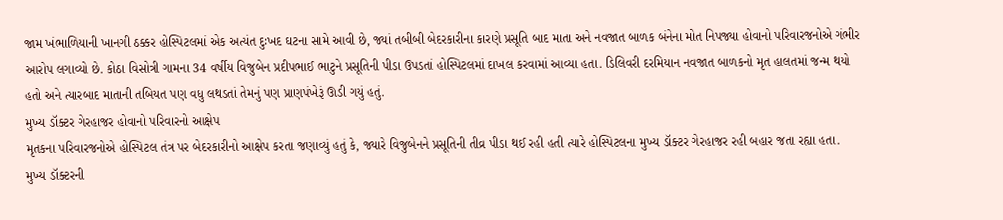જામ ખંભાળિયાની ખાનગી ઠક્કર હોસ્પિટલમાં એક અત્યંત દુઃખદ ઘટના સામે આવી છે, જ્યાં તબીબી બેદરકારીના કારણે પ્રસૂતિ બાદ માતા અને નવજાત બાળક બંનેના મોત નિપજ્યા હોવાનો પરિવારજનોએ ગંભીર આરોપ લગાવ્યો છે. કોઠા વિસોત્રી ગામના 34 વર્ષીય વિજુબેન પ્રદીપભાઈ ભાટુને પ્રસૂતિની પીડા ઉપડતાં હોસ્પિટલમાં દાખલ કરવામાં આવ્યા હતા. ડિલિવરી દરમિયાન નવજાત બાળકનો મૃત હાલતમાં જન્મ થયો હતો અને ત્યારબાદ માતાની તબિયત પણ વધુ લથડતાં તેમનું પણ પ્રાણપંખેરૂં ઊડી ગયું હતું.
મુખ્ય ડૉક્ટર ગેરહાજર હોવાનો પરિવારનો આક્ષેપ
મૃતકના પરિવારજનોએ હોસ્પિટલ તંત્ર પર બેદરકારીનો આક્ષેપ કરતા જણાવ્યું હતું કે, જ્યારે વિજુબેનને પ્રસૂતિની તીવ્ર પીડા થઈ રહી હતી ત્યારે હોસ્પિટલના મુખ્ય ડૉક્ટર ગેરહાજર રહી બહાર જતા રહ્યા હતા. મુખ્ય ડૉક્ટરની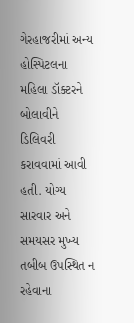ગેરહાજરીમાં અન્ય હોસ્પિટલના મહિલા ડૉક્ટરને બોલાવીને ડિલિવરી કરાવવામાં આવી હતી. યોગ્ય સારવાર અને સમયસર મુખ્ય તબીબ ઉપસ્થિત ન રહેવાના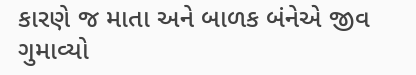કારણે જ માતા અને બાળક બંનેએ જીવ ગુમાવ્યો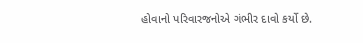હોવાનો પરિવારજનોએ ગંભીર દાવો કર્યો છે.